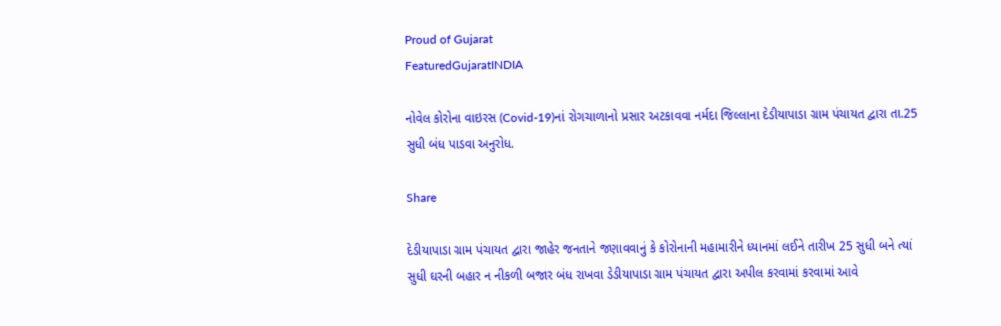Proud of Gujarat
FeaturedGujaratINDIA

નોવેલ કોરોના વાઇરસ (Covid-19)નાં રોગચાળાનો પ્રસાર અટકાવવા નર્મદા જિલ્લાના દેડીયાપાડા ગ્રામ પંચાયત દ્વારા તા.25 સુધી બંધ પાડવા અનુરોધ.

Share

દેડીયાપાડા ગ્રામ પંચાયત દ્વારા જાહેર જનતાને જણાવવાનું કે કોરોનાની મહામારીને ધ્યાનમાં લઈને તારીખ 25 સુધી બને ત્યાં સુધી ઘરની બહાર ન નીકળી બજાર બંધ રાખવા ડેડીયાપાડા ગ્રામ પંચાયત દ્વારા અપીલ કરવામાં કરવામાં આવે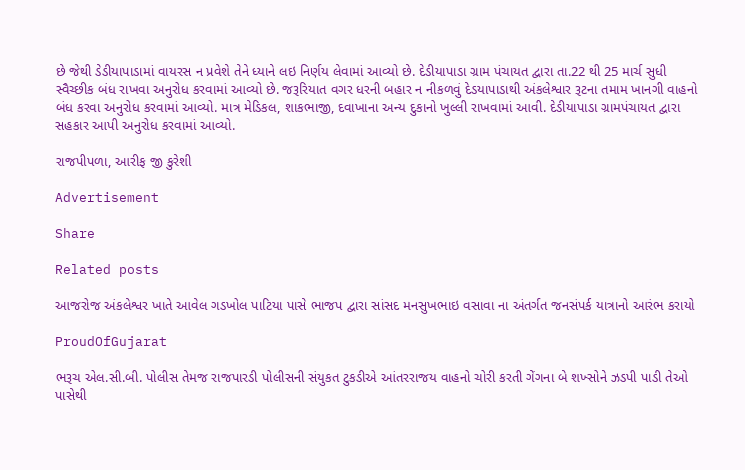છે જેથી ડેડીયાપાડામાં વાયરસ ન પ્રવેશે તેને ધ્યાને લઇ નિર્ણય લેવામાં આવ્યો છે. દેડીયાપાડા ગ્રામ પંચાયત દ્વારા તા.22 થી 25 માર્ચ સુધી સ્વૈચ્છીક બંધ રાખવા અનુરોધ કરવામાં આવ્યો છે. જરૂરિયાત વગર ધરની બહાર ન નીકળવું દેડયાપાડાથી અંકલેશ્વાર રૂટના તમામ ખાનગી વાહનો બંધ કરવા અનુરોધ કરવામાં આવ્યો. માત્ર મેડિકલ, શાકભાજી, દવાખાના અન્ય દુકાનો ખુલ્લી રાખવામાં આવી. દેડીયાપાડા ગ્રામપંચાયત દ્વારા સહકાર આપી અનુરોધ કરવામાં આવ્યો.

રાજપીપળા, આરીફ જી કુરેશી

Advertisement

Share

Related posts

આજરોજ અંકલેશ્વર ખાતે આવેલ ગડખોલ પાટિયા પાસે ભાજપ દ્વારા સાંસદ મનસુખભાઇ વસાવા ના અંતર્ગત જનસંપર્ક યાત્રાનો આરંભ કરાયો

ProudOfGujarat

ભરૂચ એલ.સી.બી. પોલીસ તેમજ રાજપારડી પોલીસની સંયુકત ટુકડીએ આંતરરાજય વાહનો ચોરી કરતી ગેંગના બે શખ્સોને ઝડપી પાડી તેઓ પાસેથી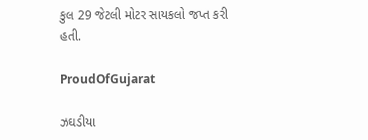કુલ 29 જેટલી મોટર સાયકલો જપ્ત કરી હતી.

ProudOfGujarat

ઝઘડીયા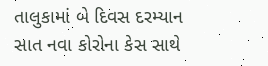તાલુકામાં બે દિવસ દરમ્યાન સાત નવા કોરોના કેસ સાથે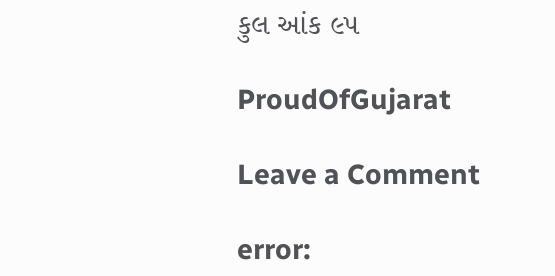કુલ આંક ૯૫

ProudOfGujarat

Leave a Comment

error: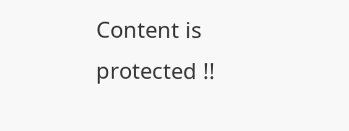Content is protected !!